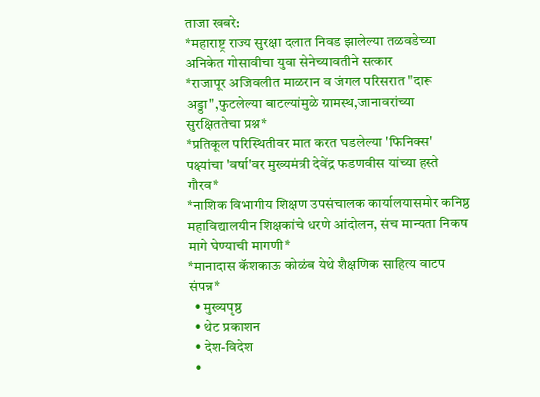ताजा खबरे:
*महाराष्ट्र राज्य सुरक्षा दलात निवड झालेल्या तळवडेच्या अनिकेत गोसावीचा युवा सेनेच्यावतीने सत्कार
*राजापूर अजिवलीत माळरान व जंगल परिसरात "दारू अड्डा",फुटलेल्या बाटल्यांमुळे ग्रामस्थ,जानावरांच्या सुरक्षिततेचा प्रश्न*
*प्रतिकूल परिस्थितीवर मात करत घडलेल्या 'फिनिक्स' पक्ष्यांचा 'वर्षा'वर मुख्यमंत्री देवेंद्र फडणवीस यांच्या हस्ते गौरव*
*नाशिक विभागीय शिक्षण उपसंचालक कार्यालयासमोर कनिष्ठ महाविद्यालयीन शिक्षकांचे धरणे आंदोलन, संच मान्यता निकष मागे घेण्याची मागणी*
*मानादास कॅशकाऊ कोळंब येथे शैक्षणिक साहित्य वाटप संपन्न*
  • मुख्यपृष्ठ
  • थेट प्रकाशन
  • देश-विदेश
  •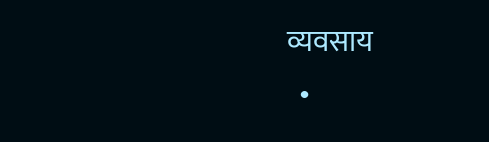व्यवसाय
  •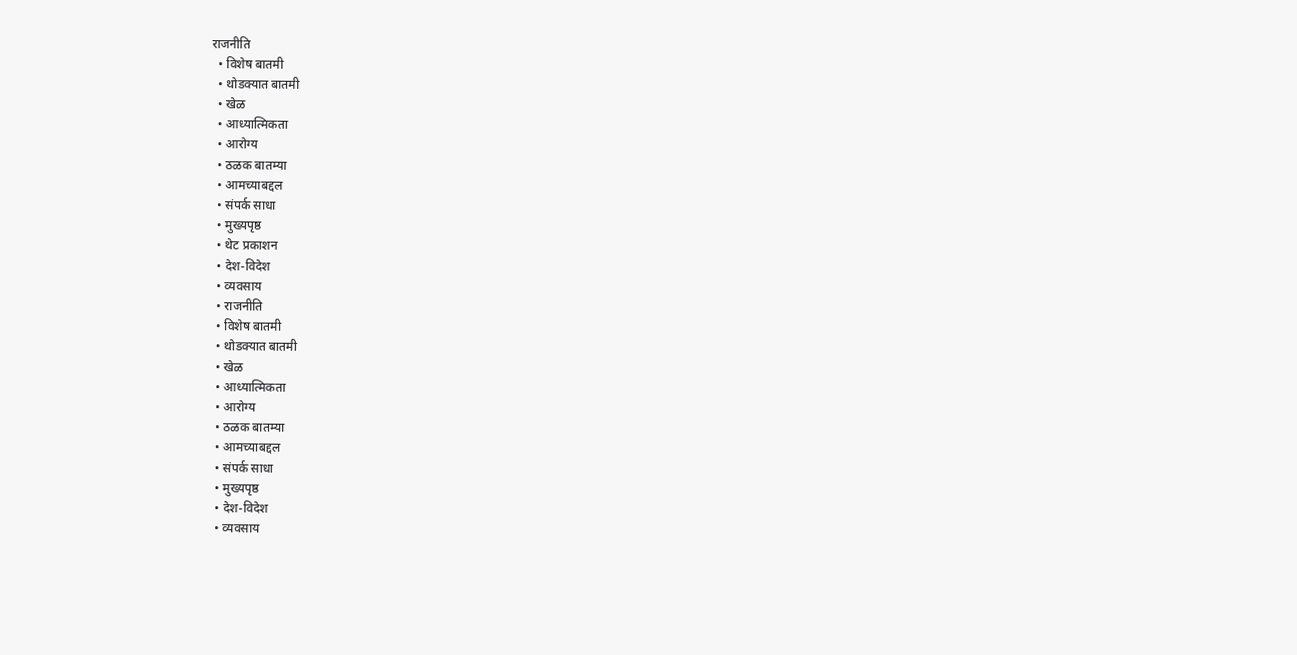राजनीति
  • विशेष बातमी
  • थोडक्यात बातमी
  • खेळ
  • आध्यात्मिकता
  • आरोग्य
  • ठळक बातम्या
  • आमच्याबद्दल
  • संपर्क साधा
  • मुख्यपृष्ठ
  • थेट प्रकाशन
  • देश-विदेश
  • व्यवसाय
  • राजनीति
  • विशेष बातमी
  • थोडक्यात बातमी
  • खेळ
  • आध्यात्मिकता
  • आरोग्य
  • ठळक बातम्या
  • आमच्याबद्दल
  • संपर्क साधा
  • मुख्यपृष्ठ
  • देश-विदेश
  • व्यवसाय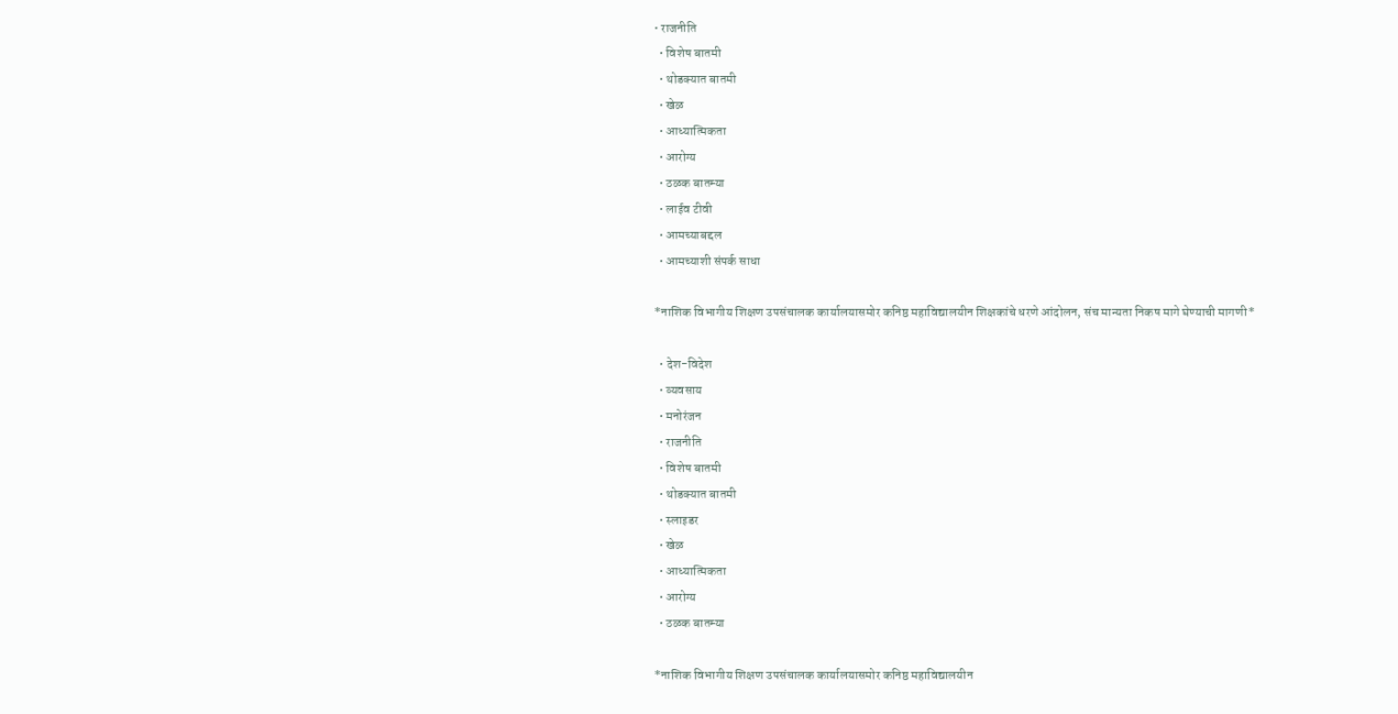• राजनीति
  • विशेष बातमी
  • थोडक्यात बातमी
  • खेळ
  • आध्यात्मिकता
  • आरोग्य
  • ठळक बातम्या
  • लाईव टीवी
  • आमच्याबद्दल
  • आमच्याशी संपर्क साधा

*नाशिक विभागीय शिक्षण उपसंचालक कार्यालयासमोर कनिष्ठ महाविद्यालयीन शिक्षकांचे धरणे आंदोलन, संच मान्यता निकष मागे घेण्याची मागणी*

  • देश-विदेश
  • व्यवसाय
  • मनोरंजन
  • राजनीति
  • विशेष बातमी
  • थोडक्यात बातमी
  • स्लाइडर
  • खेळ
  • आध्यात्मिकता
  • आरोग्य
  • ठळक बातम्या

*नाशिक विभागीय शिक्षण उपसंचालक कार्यालयासमोर कनिष्ठ महाविद्यालयीन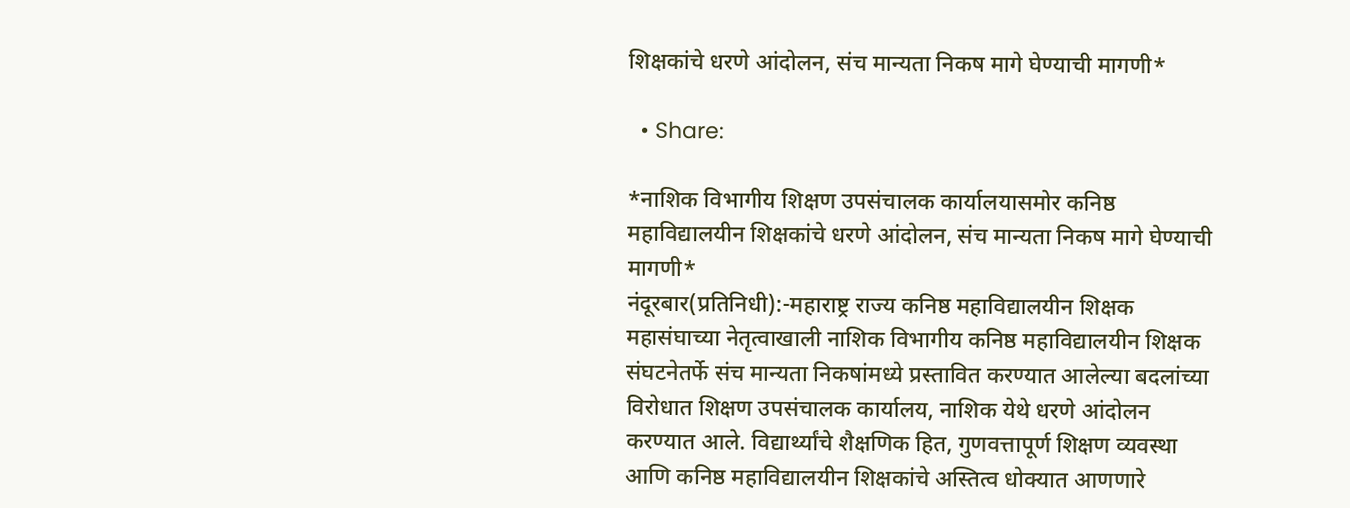शिक्षकांचे धरणे आंदोलन, संच मान्यता निकष मागे घेण्याची मागणी*

  • Share:

*नाशिक विभागीय शिक्षण उपसंचालक कार्यालयासमोर कनिष्ठ महाविद्यालयीन शिक्षकांचे धरणे आंदोलन, संच मान्यता निकष मागे घेण्याची मागणी*
नंदूरबार(प्रतिनिधी):-महाराष्ट्र राज्य कनिष्ठ महाविद्यालयीन शिक्षक महासंघाच्या नेतृत्वाखाली नाशिक विभागीय कनिष्ठ महाविद्यालयीन शिक्षक संघटनेतर्फे संच मान्यता निकषांमध्ये प्रस्तावित करण्यात आलेल्या बदलांच्या विरोधात शिक्षण उपसंचालक कार्यालय, नाशिक येथे धरणे आंदोलन करण्यात आले. विद्यार्थ्यांचे शैक्षणिक हित, गुणवत्तापूर्ण शिक्षण व्यवस्था आणि कनिष्ठ महाविद्यालयीन शिक्षकांचे अस्तित्व धोक्यात आणणारे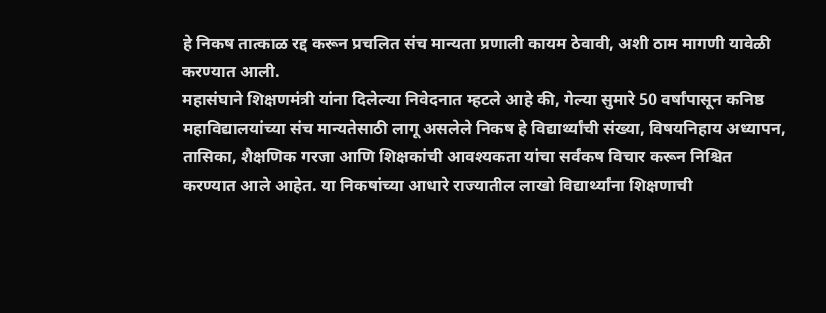हे निकष तात्काळ रद्द करून प्रचलित संच मान्यता प्रणाली कायम ठेवावी, अशी ठाम मागणी यावेळी करण्यात आली.
महासंघाने शिक्षणमंत्री यांना दिलेल्या निवेदनात म्हटले आहे की, गेल्या सुमारे 50 वर्षांपासून कनिष्ठ महाविद्यालयांच्या संच मान्यतेसाठी लागू असलेले निकष हे विद्यार्थ्यांची संख्या, विषयनिहाय अध्यापन, तासिका, शैक्षणिक गरजा आणि शिक्षकांची आवश्यकता यांचा सर्वंकष विचार करून निश्चित करण्यात आले आहेत. या निकषांच्या आधारे राज्यातील लाखो विद्यार्थ्यांना शिक्षणाची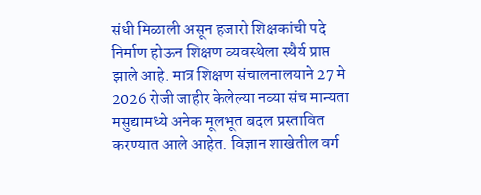संधी मिळाली असून हजारो शिक्षकांची पदे निर्माण होऊन शिक्षण व्यवस्थेला स्थैर्य प्राप्त झाले आहे. मात्र शिक्षण संचालनालयाने 27 मे 2026 रोजी जाहीर केलेल्या नव्या संच मान्यता मसुद्यामध्ये अनेक मूलभूत बदल प्रस्तावित करण्यात आले आहेत. विज्ञान शाखेतील वर्ग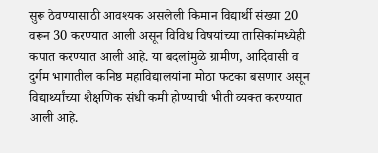सुरू ठेवण्यासाठी आवश्यक असलेली किमान विद्यार्थी संख्या 20 वरून 30 करण्यात आली असून विविध विषयांच्या तासिकांमध्येही कपात करण्यात आली आहे. या बदलांमुळे ग्रामीण, आदिवासी व दुर्गम भागातील कनिष्ठ महाविद्यालयांना मोठा फटका बसणार असून विद्यार्थ्यांच्या शैक्षणिक संधी कमी होण्याची भीती व्यक्त करण्यात आली आहे.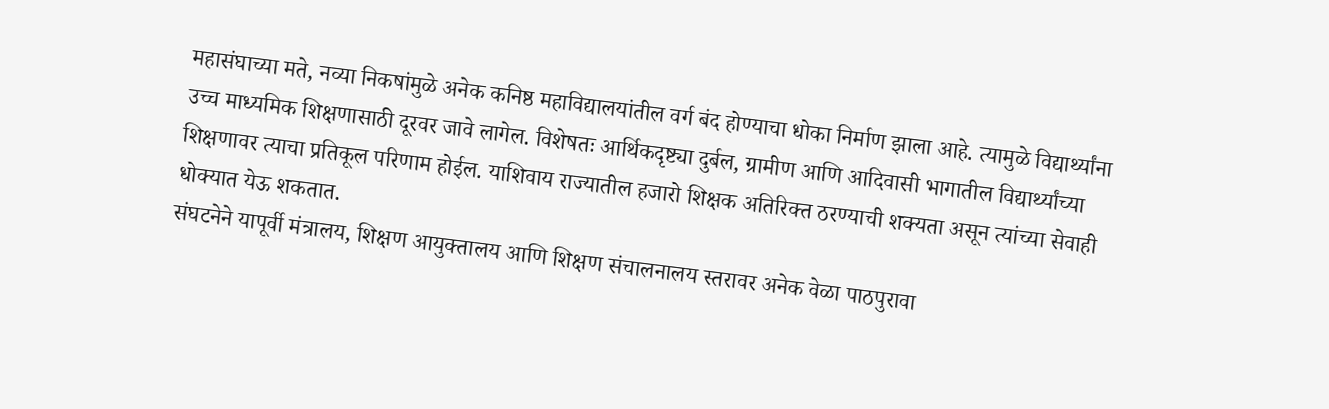महासंघाच्या मते, नव्या निकषांमुळे अनेक कनिष्ठ महाविद्यालयांतील वर्ग बंद होण्याचा धोका निर्माण झाला आहे. त्यामुळे विद्यार्थ्यांना उच्च माध्यमिक शिक्षणासाठी दूरवर जावे लागेल. विशेषतः आर्थिकदृष्ट्या दुर्बल, ग्रामीण आणि आदिवासी भागातील विद्यार्थ्यांच्या शिक्षणावर त्याचा प्रतिकूल परिणाम होईल. याशिवाय राज्यातील हजारो शिक्षक अतिरिक्त ठरण्याची शक्यता असून त्यांच्या सेवाही धोक्यात येऊ शकतात.
संघटनेने यापूर्वी मंत्रालय, शिक्षण आयुक्तालय आणि शिक्षण संचालनालय स्तरावर अनेक वेळा पाठपुरावा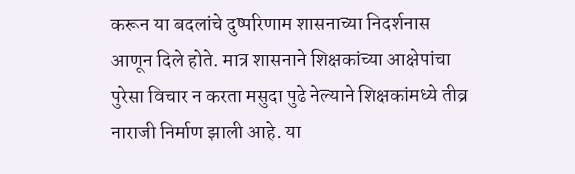करून या बदलांचे दुष्परिणाम शासनाच्या निदर्शनास आणून दिले होते. मात्र शासनाने शिक्षकांच्या आक्षेपांचा पुरेसा विचार न करता मसुदा पुढे नेल्याने शिक्षकांमध्ये तीव्र नाराजी निर्माण झाली आहे. या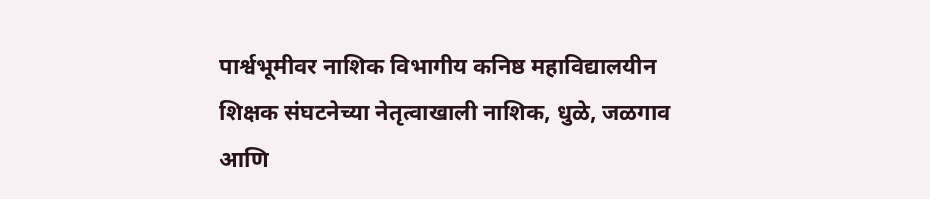पार्श्वभूमीवर नाशिक विभागीय कनिष्ठ महाविद्यालयीन शिक्षक संघटनेच्या नेतृत्वाखाली नाशिक, धुळे, जळगाव आणि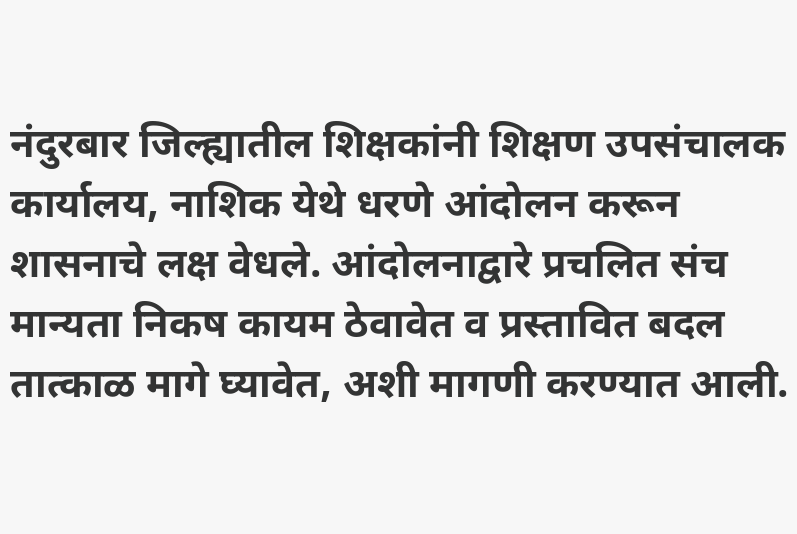नंदुरबार जिल्ह्यातील शिक्षकांनी शिक्षण उपसंचालक कार्यालय, नाशिक येथे धरणे आंदोलन करून शासनाचे लक्ष वेधले. आंदोलनाद्वारे प्रचलित संच मान्यता निकष कायम ठेवावेत व प्रस्तावित बदल तात्काळ मागे घ्यावेत, अशी मागणी करण्यात आली.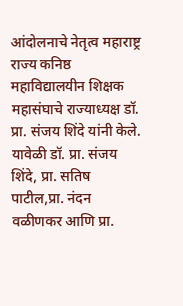आंदोलनाचे नेतृत्व महाराष्ट्र राज्य कनिष्ठ महाविद्यालयीन शिक्षक महासंघाचे राज्याध्यक्ष डॉ. प्रा. संजय शिंदे यांनी केले. यावेळी डॉ. प्रा. संजय शिंदे, प्रा. सतिष पाटील,प्रा. नंदन वळीणकर आणि प्रा.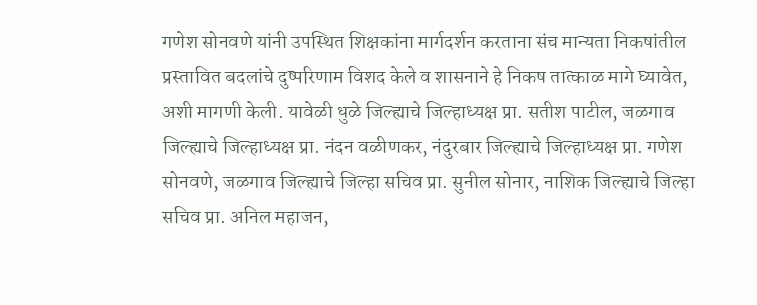गणेश सोनवणे यांनी उपस्थित शिक्षकांना मार्गदर्शन करताना संच मान्यता निकषांतील प्रस्तावित बदलांचे दुष्परिणाम विशद केले व शासनाने हे निकष तात्काळ मागे घ्यावेत, अशी मागणी केली. यावेळी धुळे जिल्ह्याचे जिल्हाध्यक्ष प्रा. सतीश पाटील, जळगाव जिल्ह्याचे जिल्हाध्यक्ष प्रा. नंदन वळीणकर, नंदुरबार जिल्ह्याचे जिल्हाध्यक्ष प्रा. गणेश सोनवणे, जळगाव जिल्ह्याचे जिल्हा सचिव प्रा. सुनील सोनार, नाशिक जिल्ह्याचे जिल्हा सचिव प्रा. अनिल महाजन,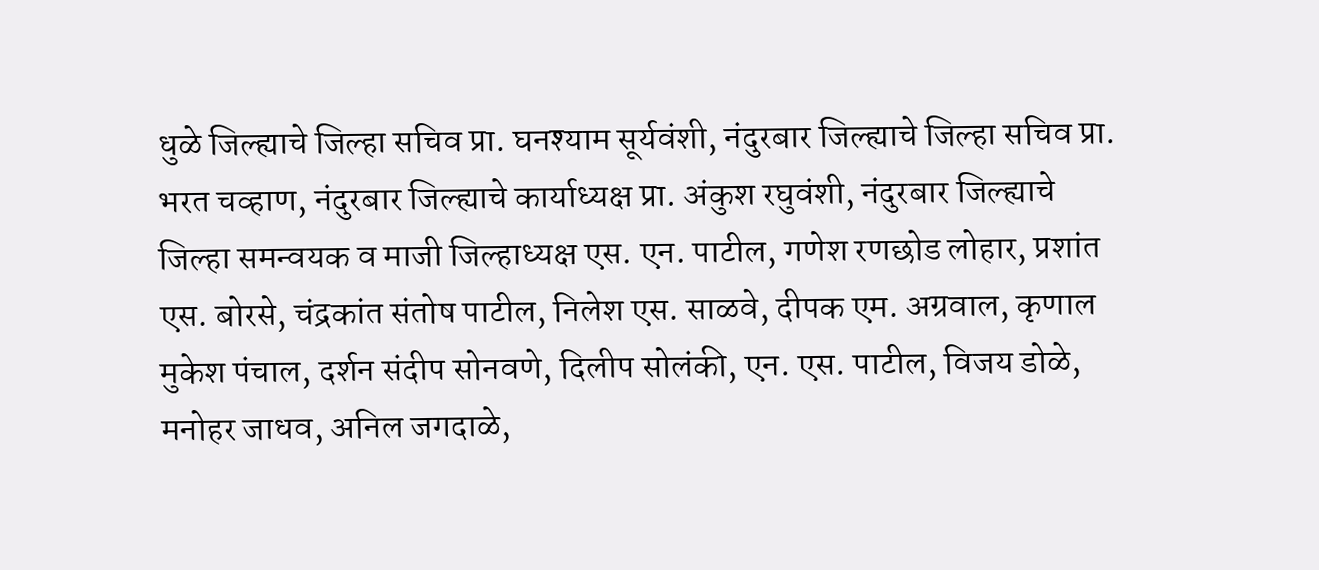धुळे जिल्ह्याचे जिल्हा सचिव प्रा. घनश्याम सूर्यवंशी, नंदुरबार जिल्ह्याचे जिल्हा सचिव प्रा. भरत चव्हाण, नंदुरबार जिल्ह्याचे कार्याध्यक्ष प्रा. अंकुश रघुवंशी, नंदुरबार जिल्ह्याचे जिल्हा समन्वयक व माजी जिल्हाध्यक्ष एस. एन. पाटील, गणेश रणछोड लोहार, प्रशांत एस. बोरसे, चंद्रकांत संतोष पाटील, निलेश एस. साळवे, दीपक एम. अग्रवाल, कृणाल मुकेश पंचाल, दर्शन संदीप सोनवणे, दिलीप सोलंकी, एन. एस. पाटील, विजय डोळे, मनोहर जाधव, अनिल जगदाळे,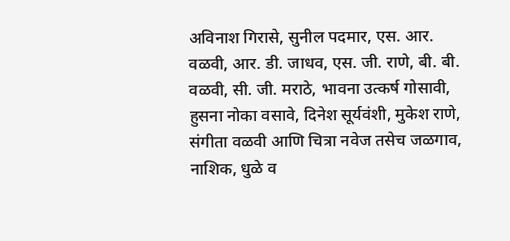अविनाश गिरासे, सुनील पदमार, एस. आर. वळवी, आर. डी. जाधव, एस. जी. राणे, बी. बी. वळवी, सी. जी. मराठे, भावना उत्कर्ष गोसावी, हुसना नोका वसावे, दिनेश सूर्यवंशी, मुकेश राणे, संगीता वळवी आणि चित्रा नवेज तसेच जळगाव, नाशिक, धुळे व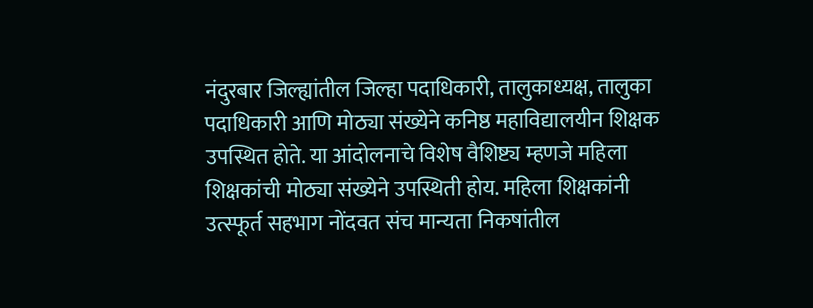नंदुरबार जिल्ह्यांतील जिल्हा पदाधिकारी, तालुकाध्यक्ष, तालुका पदाधिकारी आणि मोठ्या संख्येने कनिष्ठ महाविद्यालयीन शिक्षक उपस्थित होते. या आंदोलनाचे विशेष वैशिष्ट्य म्हणजे महिला शिक्षकांची मोठ्या संख्येने उपस्थिती होय. महिला शिक्षकांनी उत्स्फूर्त सहभाग नोंदवत संच मान्यता निकषांतील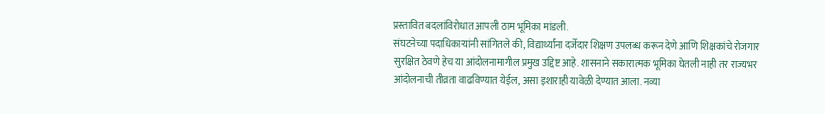प्रस्तावित बदलांविरोधात आपली ठाम भूमिका मांडली.
संघटनेच्या पदाधिकाऱ्यांनी सांगितले की, विद्यार्थ्यांना दर्जेदार शिक्षण उपलब्ध करून देणे आणि शिक्षकांचे रोजगार सुरक्षित ठेवणे हेच या आंदोलनामागील प्रमुख उद्दिष्ट आहे. शासनाने सकारात्मक भूमिका घेतली नाही तर राज्यभर आंदोलनाची तीव्रता वाढविण्यात येईल, असा इशाराही यावेळी देण्यात आला. नव्या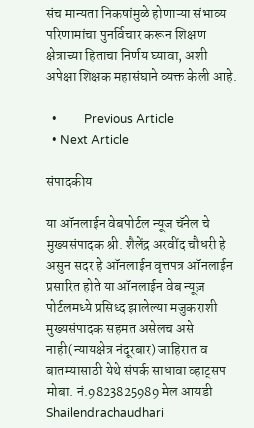संच मान्यता निकषांमुळे होणाऱ्या संभाव्य परिणामांचा पुनर्विचार करून शिक्षण क्षेत्राच्या हिताचा निर्णय घ्यावा, अशी अपेक्षा शिक्षक महासंघाने व्यक्त केली आहे.

  •         Previous Article
  • Next Article

संपादकीय

या ऑनलाईन वेबपोर्टल न्यूज चॅनेल चे मुख्यसंपादक श्री. शैलेंद्र अरवींद चौधरी हे असुन सदर हे ऑनलाईन वृत्तपत्र ऑनलाईन प्रसारित होते या ऑनलाईन वेब न्यूज़ पोर्टलमध्ये प्रसिध्द झालेल्या मजुकराशी मुख्यसंपादक सहमत असेलच असे नाही(न्यायक्षेत्र नंदूरबार) जाहिरात व बातम्यासाठी येथे संपर्क साधावा व्हाट्सप मोबा. नं.9823825989 मेल आयडी Shailendrachaudhari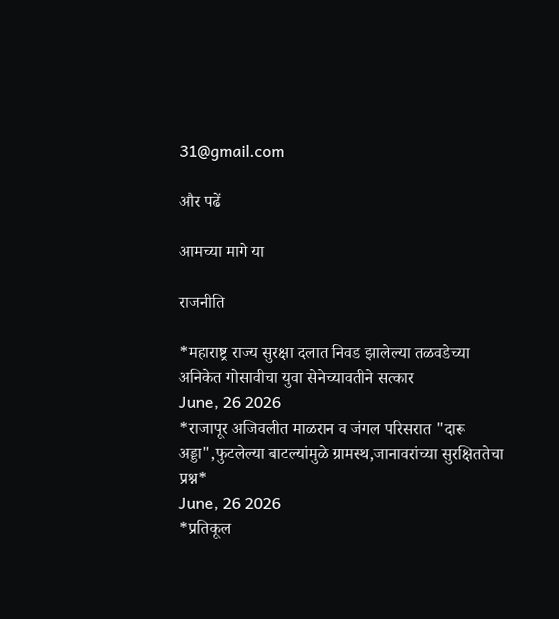31@gmail.com

और पढें

आमच्या मागे या

राजनीति

*महाराष्ट्र राज्य सुरक्षा दलात निवड झालेल्या तळवडेच्या अनिकेत गोसावीचा युवा सेनेच्यावतीने सत्कार
June, 26 2026
*राजापूर अजिवलीत माळरान व जंगल परिसरात "दारू अड्डा",फुटलेल्या बाटल्यांमुळे ग्रामस्थ,जानावरांच्या सुरक्षिततेचा प्रश्न*
June, 26 2026
*प्रतिकूल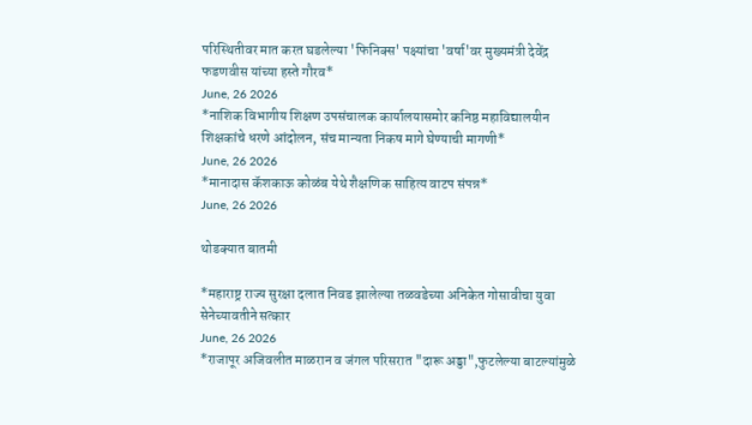परिस्थितीवर मात करत घडलेल्या 'फिनिक्स' पक्ष्यांचा 'वर्षा'वर मुख्यमंत्री देवेंद्र फडणवीस यांच्या हस्ते गौरव*
June, 26 2026
*नाशिक विभागीय शिक्षण उपसंचालक कार्यालयासमोर कनिष्ठ महाविद्यालयीन शिक्षकांचे धरणे आंदोलन, संच मान्यता निकष मागे घेण्याची मागणी*
June, 26 2026
*मानादास कॅशकाऊ कोळंब येथे शैक्षणिक साहित्य वाटप संपन्न*
June, 26 2026

थोडक्यात बातमी

*महाराष्ट्र राज्य सुरक्षा दलात निवड झालेल्या तळवडेच्या अनिकेत गोसावीचा युवा सेनेच्यावतीने सत्कार
June, 26 2026
*राजापूर अजिवलीत माळरान व जंगल परिसरात "दारू अड्डा",फुटलेल्या बाटल्यांमुळे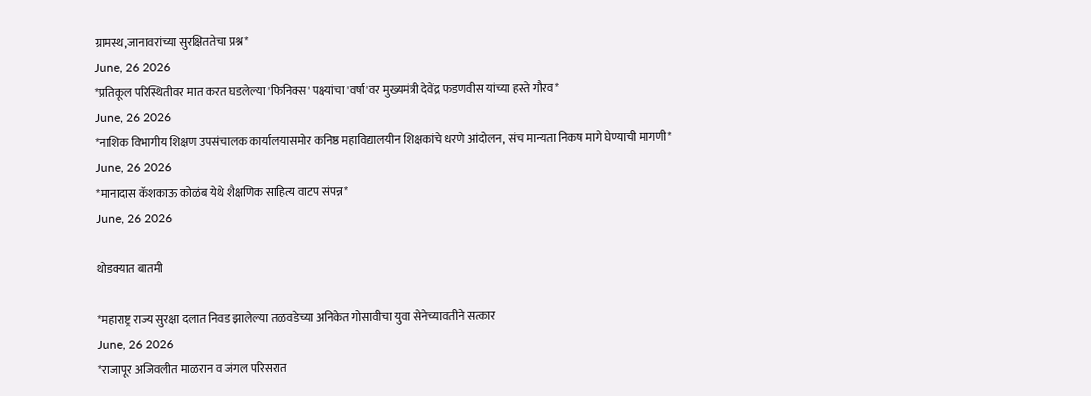ग्रामस्थ,जानावरांच्या सुरक्षिततेचा प्रश्न*
June, 26 2026
*प्रतिकूल परिस्थितीवर मात करत घडलेल्या 'फिनिक्स' पक्ष्यांचा 'वर्षा'वर मुख्यमंत्री देवेंद्र फडणवीस यांच्या हस्ते गौरव*
June, 26 2026
*नाशिक विभागीय शिक्षण उपसंचालक कार्यालयासमोर कनिष्ठ महाविद्यालयीन शिक्षकांचे धरणे आंदोलन, संच मान्यता निकष मागे घेण्याची मागणी*
June, 26 2026
*मानादास कॅशकाऊ कोळंब येथे शैक्षणिक साहित्य वाटप संपन्न*
June, 26 2026

थोडक्यात बातमी

*महाराष्ट्र राज्य सुरक्षा दलात निवड झालेल्या तळवडेच्या अनिकेत गोसावीचा युवा सेनेच्यावतीने सत्कार
June, 26 2026
*राजापूर अजिवलीत माळरान व जंगल परिसरात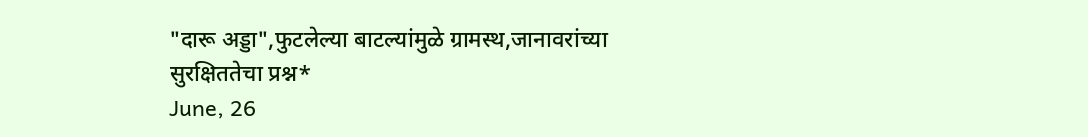"दारू अड्डा",फुटलेल्या बाटल्यांमुळे ग्रामस्थ,जानावरांच्या सुरक्षिततेचा प्रश्न*
June, 26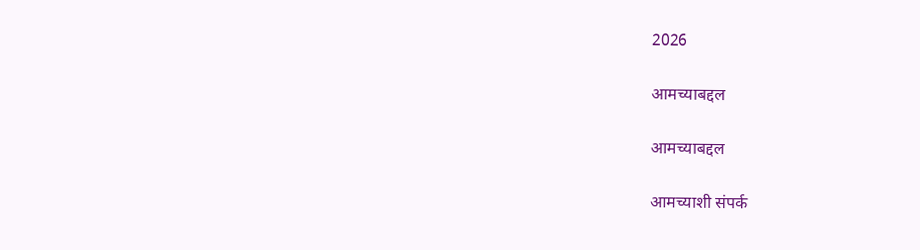2026

आमच्याबद्दल

आमच्याबद्दल

आमच्याशी संपर्क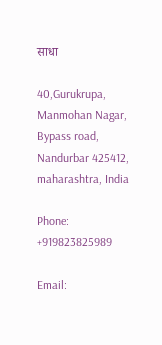साधा

40,Gurukrupa, Manmohan Nagar, Bypass road, Nandurbar 425412, maharashtra, India

Phone: +919823825989

Email: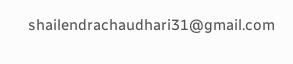shailendrachaudhari31@gmail.com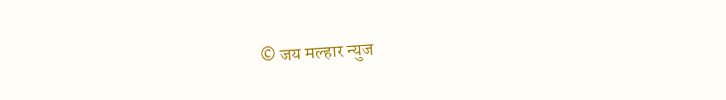© जय मल्हार न्युज